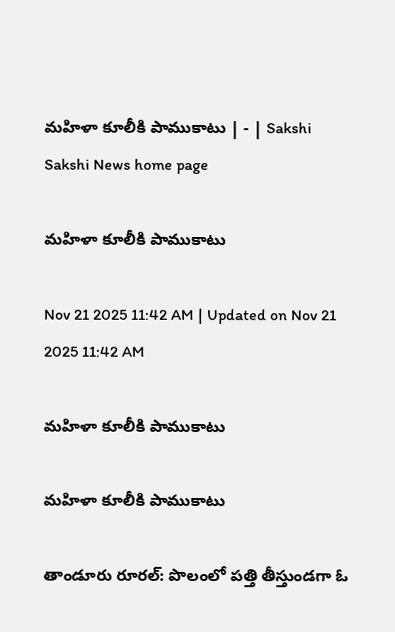మహిళా కూలీకి పాముకాటు | - | Sakshi
Sakshi News home page

మహిళా కూలీకి పాముకాటు

Nov 21 2025 11:42 AM | Updated on Nov 21 2025 11:42 AM

మహిళా కూలీకి పాముకాటు

మహిళా కూలీకి పాముకాటు

తాండూరు రూరల్‌: పొలంలో పత్తి తీస్తుండగా ఓ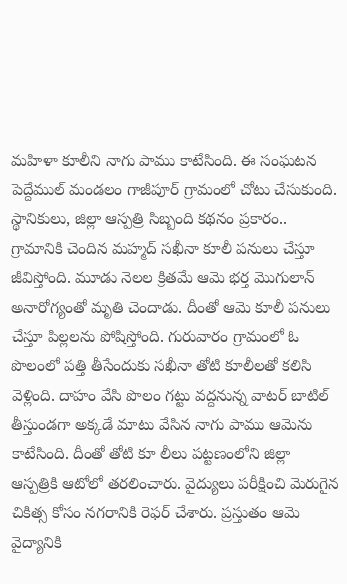మహిళా కూలీని నాగు పాము కాటేసింది. ఈ సంఘటన పెద్దేముల్‌ మండలం గాజీపూర్‌ గ్రామంలో చోటు చేసుకుంది. స్థానికులు, జిల్లా ఆస్పత్రి సిబ్బంది కథనం ప్రకారం.. గ్రామానికి చెందిన మహ్మద్‌ సఖీనా కూలీ పనులు చేస్తూ జీవిస్తోంది. మూడు నెలల క్రితమే ఆమె భర్త మొగులాన్‌ అనారోగ్యంతో మృతి చెందాడు. దీంతో ఆమె కూలీ పనులు చేస్తూ పిల్లలను పోషిస్తోంది. గురువారం గ్రామంలో ఓ పొలంలో పత్తి తీసేందుకు సఖీనా తోటి కూలీలతో కలిసి వెళ్లింది. దాహం వేసి పొలం గట్టు వద్దనున్న వాటర్‌ బాటిల్‌ తీస్తుండగా అక్కడే మాటు వేసిన నాగు పాము ఆమెను కాటేసింది. దీంతో తోటి కూ లీలు పట్టణంలోని జిల్లా ఆస్పత్రికి ఆటోలో తరలించారు. వైద్యులు పరీక్షించి మెరుగైన చికిత్స కోసం నగరానికి రెఫర్‌ చేశారు. ప్రస్తుతం ఆమె వైద్యానికి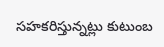సహకరిస్తున్నట్లు కుటుంబ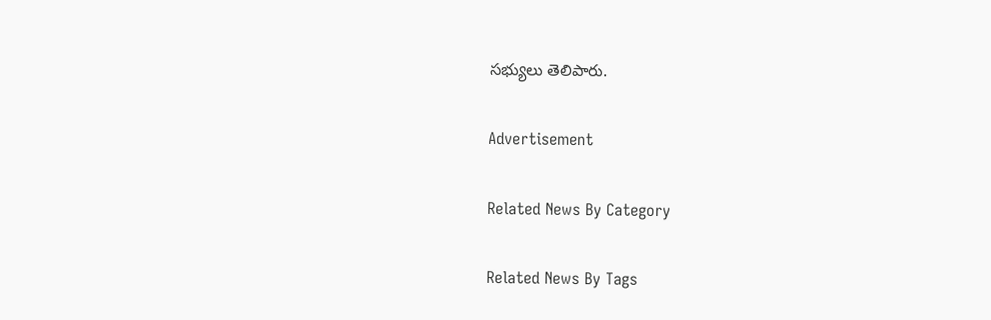సభ్యులు తెలిపారు.

Advertisement

Related News By Category

Related News By Tags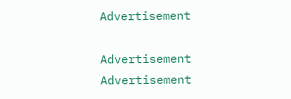Advertisement

Advertisement
Advertisement